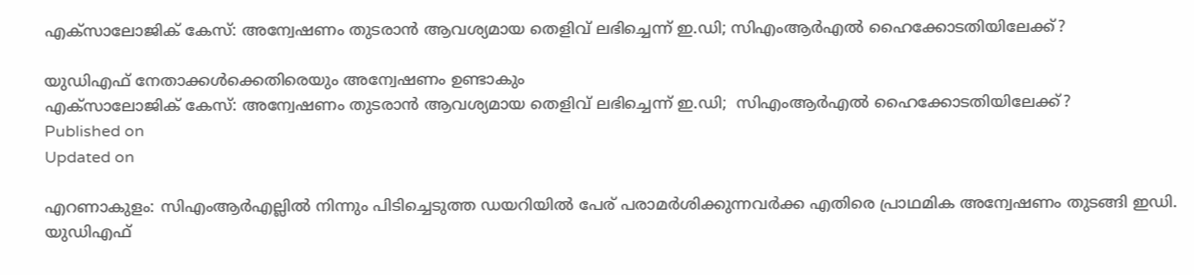എക്സാലോജിക് കേസ്: അന്വേഷണം തുടരാന്‍ ആവശ്യമായ തെളിവ് ലഭിച്ചെന്ന് ഇ.ഡി; സിഎംആര്‍എല്‍ ഹൈക്കോടതിയിലേക്ക്?

യുഡിഎഫ് നേതാക്കൾക്കെതിരെയും അന്വേഷണം ഉണ്ടാകും
എക്സാലോജിക് കേസ്: അന്വേഷണം തുടരാന്‍ ആവശ്യമായ തെളിവ് ലഭിച്ചെന്ന് ഇ.ഡി;  സിഎംആര്‍എല്‍ ഹൈക്കോടതിയിലേക്ക്?
Published on
Updated on

എറണാകുളം: സിഎംആർഎല്ലിൽ നിന്നും പിടിച്ചെടുത്ത ഡയറിയിൽ പേര് പരാമർശിക്കുന്നവർക്ക എതിരെ പ്രാഥമിക അന്വേഷണം തുടങ്ങി ഇഡി. യുഡിഎഫ്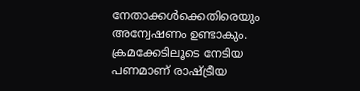നേതാക്കൾക്കെതിരെയും അന്വേഷണം ഉണ്ടാകും. ക്രമക്കേടിലൂടെ നേടിയ പണമാണ് രാഷ്ട്രീയ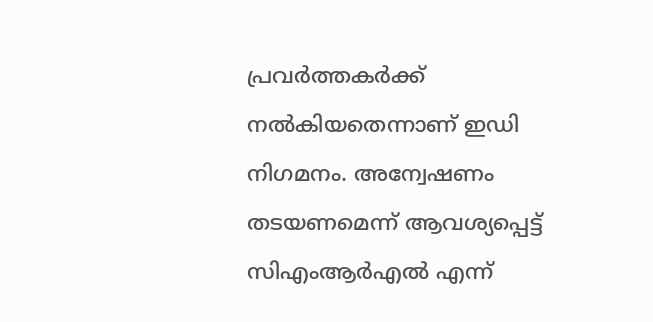പ്രവർത്തകർക്ക് നൽകിയതെന്നാണ് ഇഡി നിഗമനം. അന്വേഷണം തടയണമെന്ന് ആവശ്യപ്പെട്ട് സിഎംആർഎൽ എന്ന്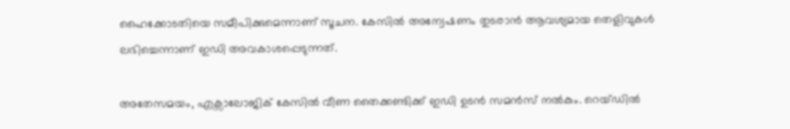ഹൈക്കോടതിയെ സമീപിക്കുമെന്നാണ് സൂചന. കേസിൽ അന്വേഷണം തുടരാൻ ആവശ്യമായ തെളിവുകൾ ലഭിച്ചെന്നാണ് ഇഡി അവകാശപ്പെടുന്നത്.

അതേസമയം, എക്സാലോജിക് കേസിൽ വീണ തൈക്കണ്ടിക്ക് ഇഡി ഉടൻ സമൻസ് നൽകും. റെയ്ഡിൽ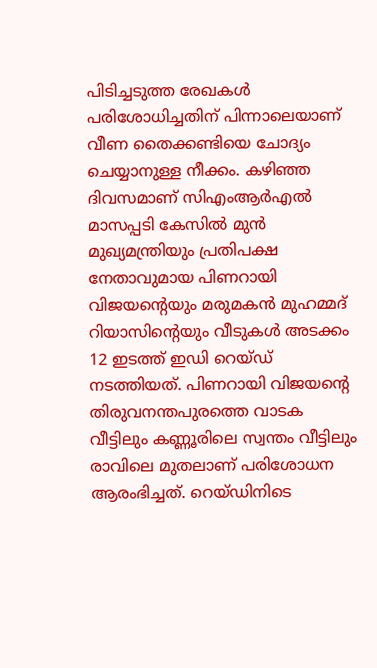പിടിച്ചടുത്ത രേഖകൾ പരിശോധിച്ചതിന് പിന്നാലെയാണ് വീണ തൈക്കണ്ടിയെ ചോദ്യം ചെയ്യാനുള്ള നീക്കം. കഴിഞ്ഞ ദിവസമാണ് സിഎംആർഎൽ മാസപ്പടി കേസിൽ മുൻ മുഖ്യമന്ത്രിയും പ്രതിപക്ഷ നേതാവുമായ പിണറായി വിജയന്റെയും മരുമകൻ മുഹമ്മദ് റിയാസിന്റെയും വീടുകൾ അടക്കം 12 ഇടത്ത് ഇഡി റെയ്ഡ് നടത്തിയത്. പിണറായി വിജയന്റെ തിരുവനന്തപുരത്തെ വാടക വീട്ടിലും കണ്ണൂരിലെ സ്വന്തം വീട്ടിലും രാവിലെ മുതലാണ് പരിശോധന ആരംഭിച്ചത്. റെയ്ഡിനിടെ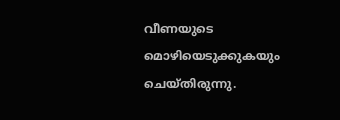വീണയുടെ മൊഴിയെടുക്കുകയും ചെയ്തിരുന്നു.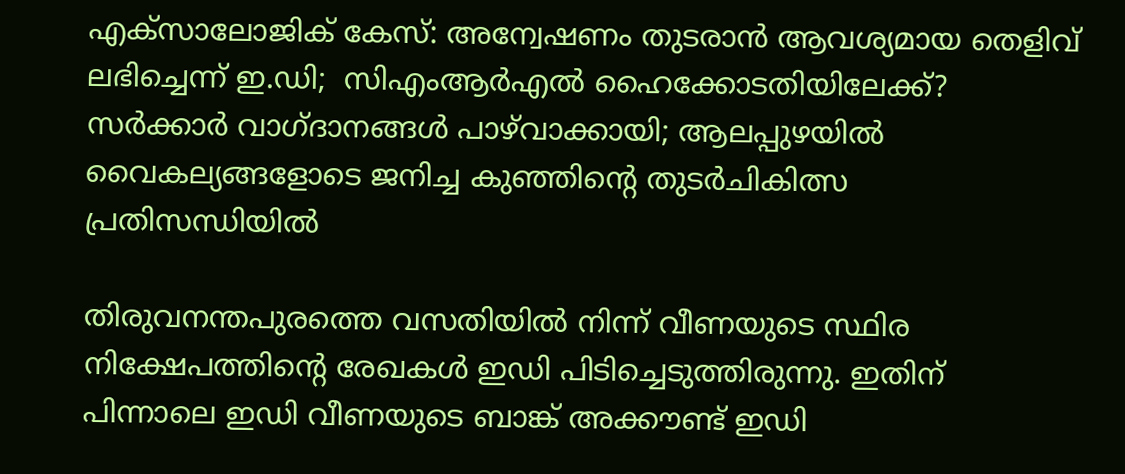എക്സാലോജിക് കേസ്: അന്വേഷണം തുടരാന്‍ ആവശ്യമായ തെളിവ് ലഭിച്ചെന്ന് ഇ.ഡി;  സിഎംആര്‍എല്‍ ഹൈക്കോടതിയിലേക്ക്?
സർക്കാർ വാഗ്ദാനങ്ങൾ പാഴ്‌വാക്കായി; ആലപ്പുഴയിൽ വൈകല്യങ്ങളോടെ ജനിച്ച കുഞ്ഞിന്റെ തുടർചികിത്സ പ്രതിസന്ധിയിൽ

തിരുവനന്തപുരത്തെ വസതിയിൽ നിന്ന് വീണയുടെ സ്ഥിര നിക്ഷേപത്തിൻ്റെ രേഖകൾ ഇഡി പിടിച്ചെടുത്തിരുന്നു. ഇതിന് പിന്നാലെ ഇഡി വീണയുടെ ബാങ്ക് അക്കൗണ്ട്‌ ഇഡി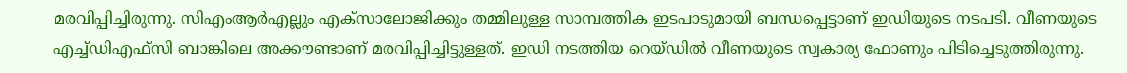മരവിപ്പിച്ചിരുന്നു. സിഎംആർഎല്ലും എക്സാലോജിക്കും തമ്മിലുള്ള സാമ്പത്തിക ഇടപാടുമായി ബന്ധപ്പെട്ടാണ് ഇഡിയുടെ നടപടി. വീണയുടെ എച്ച്ഡിഎഫ്‌സി ബാങ്കിലെ അക്കൗണ്ടാണ് മരവിപ്പിച്ചിട്ടുള്ളത്. ഇഡി നടത്തിയ റെയ്‌ഡിൽ വീണയുടെ സ്വകാര്യ ഫോണും പിടിച്ചെടുത്തിരുന്നു.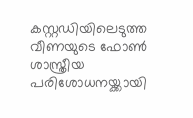കസ്റ്റഡിയിലെടുത്ത വീണയുടെ ഫോൺ ശാസ്ത്രീയ പരിശോധനയ്ക്കായി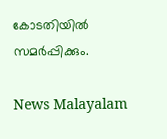കോടതിയിൽ സമർപ്പിക്കും.

News Malayalam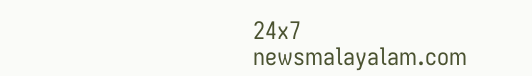24x7
newsmalayalam.com